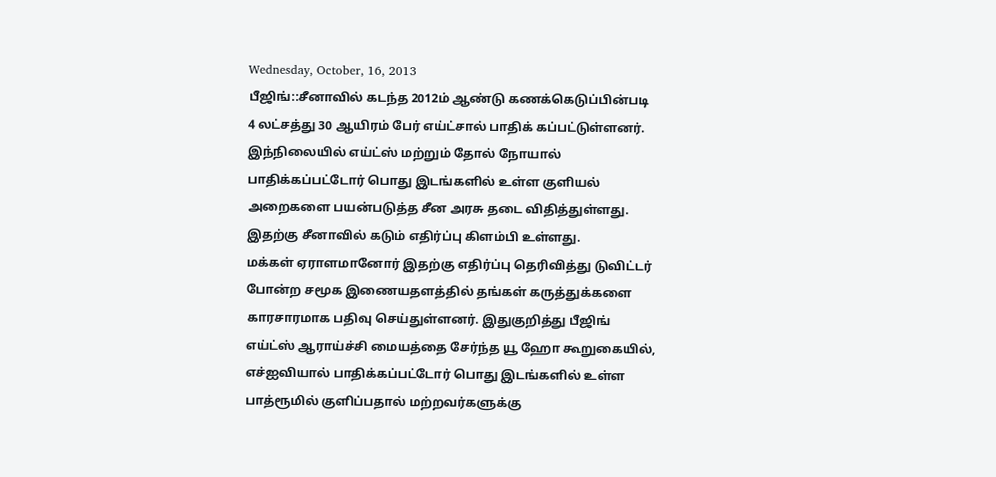Wednesday, October, 16, 2013
பீஜிங்::சீனாவில் கடந்த 2012ம் ஆண்டு கணக்கெடுப்பின்படி 4 லட்சத்து 30 ஆயிரம் பேர் எய்ட்சால் பாதிக் கப்பட்டுள்ளனர். இந்நிலையில் எய்ட்ஸ் மற்றும் தோல் நோயால் பாதிக்கப்பட்டோர் பொது இடங்களில் உள்ள குளியல் அறைகளை பயன்படுத்த சீன அரசு தடை விதித்துள்ளது. இதற்கு சீனாவில் கடும் எதிர்ப்பு கிளம்பி உள்ளது.
மக்கள் ஏராளமானோர் இதற்கு எதிர்ப்பு தெரிவித்து டுவிட்டர் போன்ற சமூக இணையதளத்தில் தங்கள் கருத்துக்களை காரசாரமாக பதிவு செய்துள்ளனர். இதுகுறித்து பீஜிங் எய்ட்ஸ் ஆராய்ச்சி மையத்தை சேர்ந்த யூ ஹோ கூறுகையில், எச்ஐவியால் பாதிக்கப்பட்டோர் பொது இடங்களில் உள்ள பாத்ரூமில் குளிப்பதால் மற்றவர்களுக்கு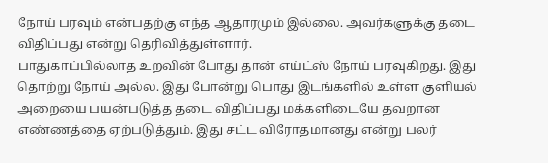நோய் பரவும் என்பதற்கு எந்த ஆதாரமும் இல்லை. அவர்களுக்கு தடை விதிப்பது என்று தெரிவித்துள்ளார்.
பாதுகாப்பில்லாத உறவின் போது தான் எய்ட்ஸ் நோய் பரவுகிறது. இது தொற்று நோய் அல்ல. இது போன்று பொது இடங்களில் உள்ள குளியல் அறையை பயன்படுத்த தடை விதிப்பது மக்களிடையே தவறான எண்ணத்தை ஏற்படுத்தும். இது சட்ட விரோதமானது என்று பலர்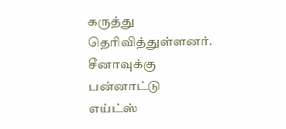கருத்து தெரிவித்துள்ளனர். சீனாவுக்கு பன்னாட்டு எய்ட்ஸ்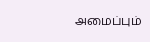அமைப்பும்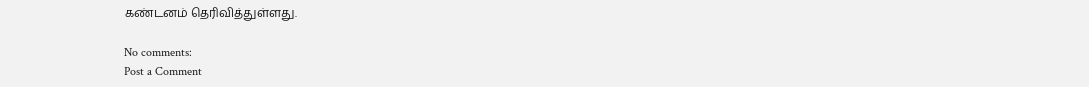கண்டனம் தெரிவித்துள்ளது.

No comments:
Post a Comment